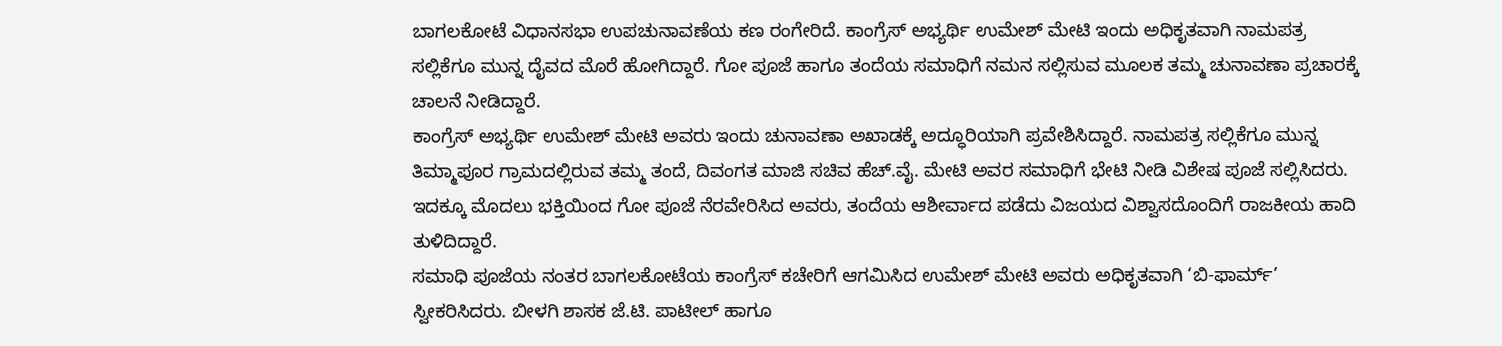ಬಾಗಲಕೋಟೆ ವಿಧಾನಸಭಾ ಉಪಚುನಾವಣೆಯ ಕಣ ರಂಗೇರಿದೆ. ಕಾಂಗ್ರೆಸ್ ಅಭ್ಯರ್ಥಿ ಉಮೇಶ್ ಮೇಟಿ ಇಂದು ಅಧಿಕೃತವಾಗಿ ನಾಮಪತ್ರ ಸಲ್ಲಿಕೆಗೂ ಮುನ್ನ ದೈವದ ಮೊರೆ ಹೋಗಿದ್ದಾರೆ. ಗೋ ಪೂಜೆ ಹಾಗೂ ತಂದೆಯ ಸಮಾಧಿಗೆ ನಮನ ಸಲ್ಲಿಸುವ ಮೂಲಕ ತಮ್ಮ ಚುನಾವಣಾ ಪ್ರಚಾರಕ್ಕೆ ಚಾಲನೆ ನೀಡಿದ್ದಾರೆ.
ಕಾಂಗ್ರೆಸ್ ಅಭ್ಯರ್ಥಿ ಉಮೇಶ್ ಮೇಟಿ ಅವರು ಇಂದು ಚುನಾವಣಾ ಅಖಾಡಕ್ಕೆ ಅದ್ಧೂರಿಯಾಗಿ ಪ್ರವೇಶಿಸಿದ್ದಾರೆ. ನಾಮಪತ್ರ ಸಲ್ಲಿಕೆಗೂ ಮುನ್ನ ತಿಮ್ಮಾಪೂರ ಗ್ರಾಮದಲ್ಲಿರುವ ತಮ್ಮ ತಂದೆ, ದಿವಂಗತ ಮಾಜಿ ಸಚಿವ ಹೆಚ್.ವೈ. ಮೇಟಿ ಅವರ ಸಮಾಧಿಗೆ ಭೇಟಿ ನೀಡಿ ವಿಶೇಷ ಪೂಜೆ ಸಲ್ಲಿಸಿದರು. ಇದಕ್ಕೂ ಮೊದಲು ಭಕ್ತಿಯಿಂದ ಗೋ ಪೂಜೆ ನೆರವೇರಿಸಿದ ಅವರು, ತಂದೆಯ ಆಶೀರ್ವಾದ ಪಡೆದು ವಿಜಯದ ವಿಶ್ವಾಸದೊಂದಿಗೆ ರಾಜಕೀಯ ಹಾದಿ ತುಳಿದಿದ್ದಾರೆ.
ಸಮಾಧಿ ಪೂಜೆಯ ನಂತರ ಬಾಗಲಕೋಟೆಯ ಕಾಂಗ್ರೆಸ್ ಕಚೇರಿಗೆ ಆಗಮಿಸಿದ ಉಮೇಶ್ ಮೇಟಿ ಅವರು ಅಧಿಕೃತವಾಗಿ ‘ಬಿ-ಫಾರ್ಮ್’ ಸ್ವೀಕರಿಸಿದರು. ಬೀಳಗಿ ಶಾಸಕ ಜೆ.ಟಿ. ಪಾಟೀಲ್ ಹಾಗೂ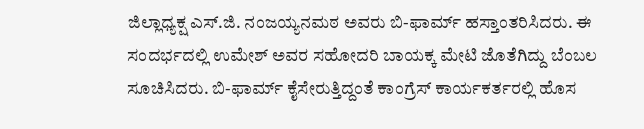ಜಿಲ್ಲಾಧ್ಯಕ್ಷ ಎಸ್.ಜಿ. ನಂಜಯ್ಯನಮಠ ಅವರು ಬಿ-ಫಾರ್ಮ್ ಹಸ್ತಾಂತರಿಸಿದರು. ಈ ಸಂದರ್ಭದಲ್ಲಿ ಉಮೇಶ್ ಅವರ ಸಹೋದರಿ ಬಾಯಕ್ಕ ಮೇಟಿ ಜೊತೆಗಿದ್ದು ಬೆಂಬಲ ಸೂಚಿಸಿದರು. ಬಿ-ಫಾರ್ಮ್ ಕೈಸೇರುತ್ತಿದ್ದಂತೆ ಕಾಂಗ್ರೆಸ್ ಕಾರ್ಯಕರ್ತರಲ್ಲಿ ಹೊಸ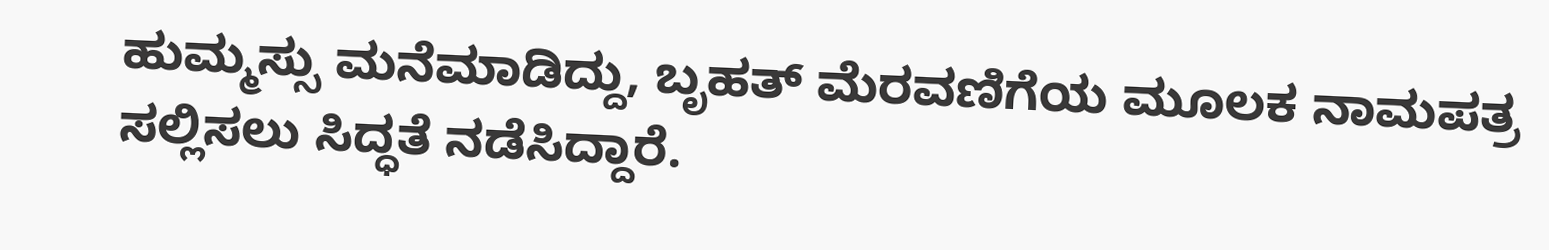ಹುಮ್ಮಸ್ಸು ಮನೆಮಾಡಿದ್ದು, ಬೃಹತ್ ಮೆರವಣಿಗೆಯ ಮೂಲಕ ನಾಮಪತ್ರ ಸಲ್ಲಿಸಲು ಸಿದ್ಧತೆ ನಡೆಸಿದ್ದಾರೆ.